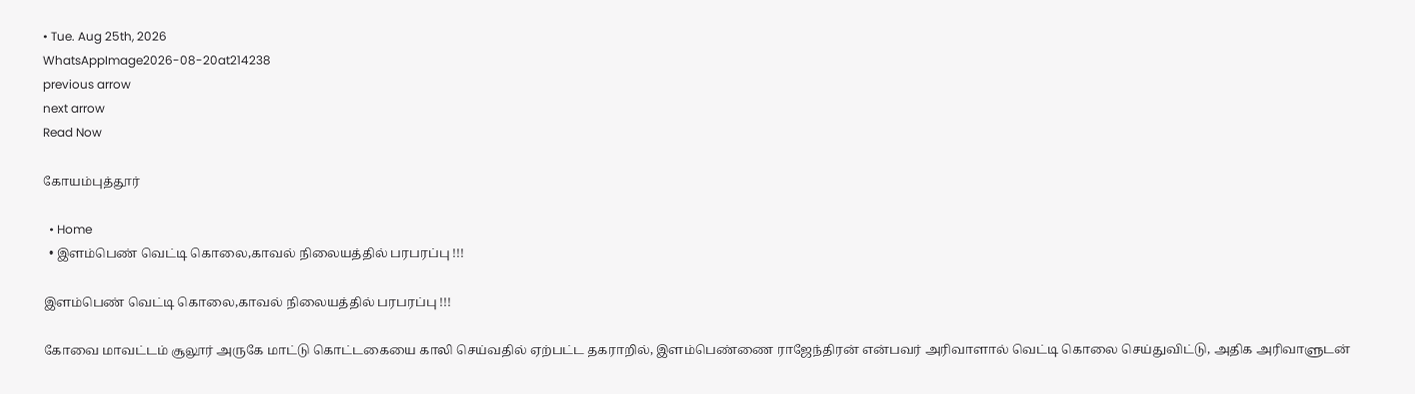• Tue. Aug 25th, 2026
WhatsAppImage2026-08-20at214238
previous arrow
next arrow
Read Now

கோயம்புத்தூர்

  • Home
  • இளம்பெண் வெட்டி கொலை,காவல் நிலையத்தில் பரபரப்பு !!!

இளம்பெண் வெட்டி கொலை,காவல் நிலையத்தில் பரபரப்பு !!!

கோவை மாவட்டம் சூலூர் அருகே மாட்டு கொட்டகையை காலி செய்வதில் ஏற்பட்ட தகராறில், இளம்பெண்ணை ராஜேந்திரன் என்பவர் அரிவாளால் வெட்டி கொலை செய்துவிட்டு, அதிக அரிவாளுடன்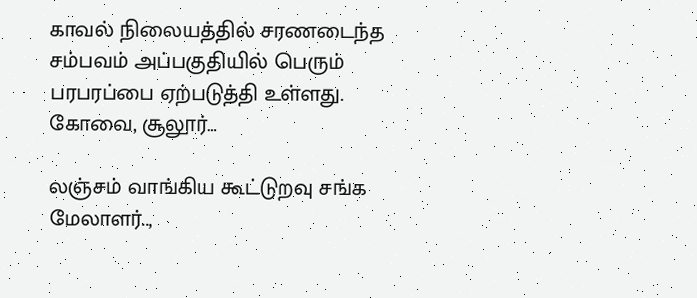காவல் நிலையத்தில் சரணடைந்த சம்பவம் அப்பகுதியில் பெரும் பரபரப்பை ஏற்படுத்தி உள்ளது. கோவை, சூலூர்…

லஞ்சம் வாங்கிய கூட்டுறவு சங்க மேலாளர்..,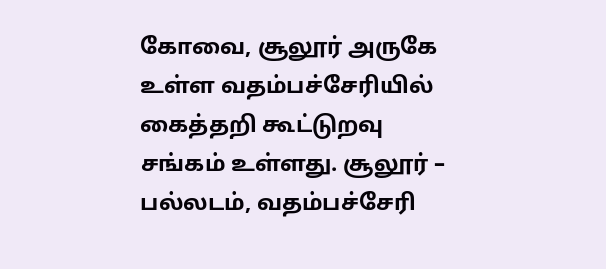கோவை, சூலூர் அருகே உள்ள வதம்பச்சேரியில் கைத்தறி கூட்டுறவு சங்கம் உள்ளது. சூலூர் – பல்லடம், வதம்பச்சேரி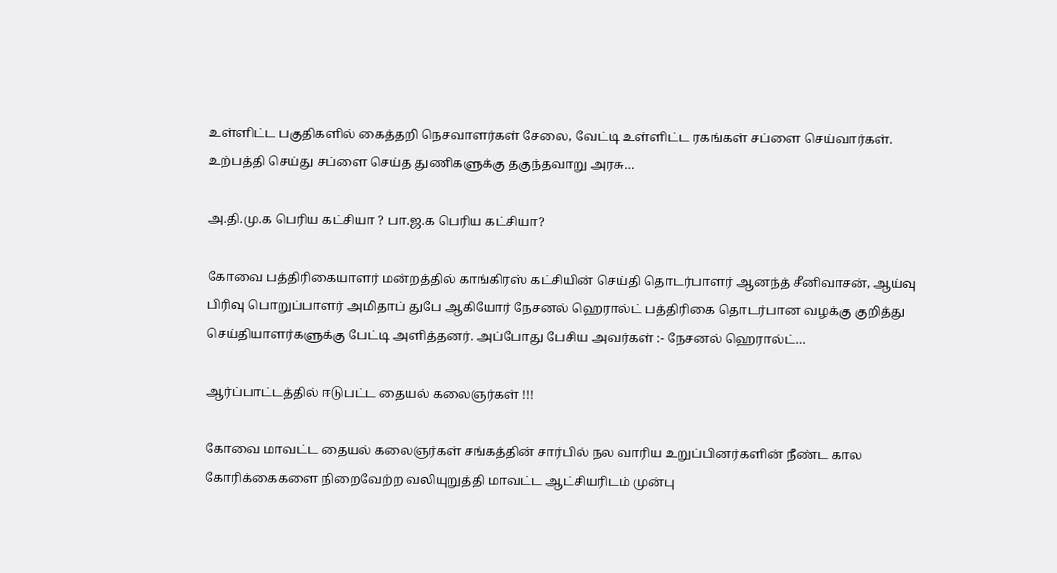உள்ளிட்ட பகுதிகளில் கைத்தறி நெசவாளர்கள் சேலை, வேட்டி உள்ளிட்ட ரகங்கள் சப்ளை செய்வார்கள். உற்பத்தி செய்து சப்ளை செய்த துணிகளுக்கு தகுந்தவாறு அரசு…

அ.தி.மு.க பெரிய கட்சியா ? பா.ஜ.க பெரிய கட்சியா?

கோவை பத்திரிகையாளர் மன்றத்தில் காங்கிரஸ் கட்சியின் செய்தி தொடர்பாளர் ஆனந்த் சீனிவாசன், ஆய்வு பிரிவு பொறுப்பாளர் அமிதாப் துபே ஆகியோர் நேசனல் ஹெரால்ட் பத்திரிகை தொடர்பான வழக்கு குறித்து செய்தியாளர்களுக்கு பேட்டி அளித்தனர். அப்போது பேசிய அவர்கள் :- நேசனல் ஹெரால்ட்…

ஆர்ப்பாட்டத்தில் ஈடுபட்ட தையல் கலைஞர்கள் !!!

கோவை மாவட்ட தையல் கலைஞர்கள் சங்கத்தின் சார்பில் நல வாரிய உறுப்பினர்களின் நீண்ட கால கோரிக்கைகளை நிறைவேற்ற வலியுறுத்தி மாவட்ட ஆட்சியரிடம் முன்பு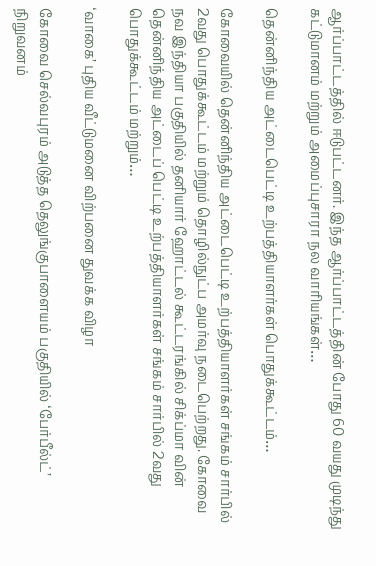ஆர்ப்பாட்டத்தில் ஈடுபட்டனர். இந்த ஆர்ப்பாட்டத்தின் போது 60 வயது முடிந்து கட்டுமானம் மற்றும் அமைப்புசாரா நல வாரியங்கள்…

தென்னிந்திய அட்டைபெட்டி உற்பத்தியாளர்கள் பொதுக்கூட்டம்…

கோவையில் தென்னிந்திய அட்டைபெட்டி உற்பத்தியாளர்கள் சங்கம் சார்பில் 2வது பொதுக்கூட்டம் மற்றும் தொழில்நுட்ப அமர்வு நடைபெற்றது. கோவை நவ இந்தியா பகுதியில் தனியார் ஹோட்டல் கூட்டரங்கில் சிக்ப்மா வின் தென்னிந்திய அட்டைப் பெட்டி உற்பத்தியாளர்கள் சங்கம் சார்பில் 2வது பொதுக்கூட்டம் மற்றும்…

‘வாகை’ புதிய வீட்டுமனை விற்பனை துவக்க விழா

கோவை செல்வபுரம் அடுத்த தெலுங்குபாளையம் பகுதியில் ‘பேர்பீல்ட்’ நிறுவனம்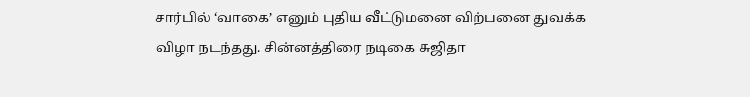சார்பில் ‘வாகை’ எனும் புதிய வீட்டுமனை விற்பனை துவக்க விழா நடந்தது. சின்னத்திரை நடிகை சுஜிதா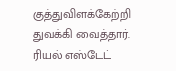குத்துவிளக்கேற்றி துவக்கி வைத்தார். ரியல் எஸ்டேட்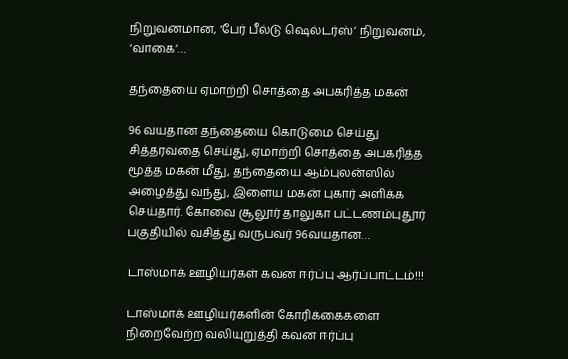நிறுவனமான, ‘பேர் பீல்டு ஷெல்டர்ஸ்’ நிறுவனம், ‘வாகை’…

தந்தையை ஏமாற்றி சொத்தை அபகரித்த மகன்

96 வயதான தந்தையை கொடுமை செய்து சித்தரவதை செய்து, ஏமாற்றி சொத்தை அபகரித்த மூத்த மகன் மீது, தந்தையை ஆம்புலன்ஸில் அழைத்து வந்து, இளைய மகன் புகார் அளிக்க செய்தார். கோவை சூலூர் தாலுகா பட்டணம்புதூர் பகுதியில் வசித்து வருபவர் 96வயதான…

டாஸ்மாக் ஊழியர்கள் கவன ஈர்ப்பு ஆர்ப்பாட்டம்!!!

டாஸ்மாக் ஊழியர்களின் கோரிக்கைகளை நிறைவேற்ற வலியுறுத்தி கவன ஈர்ப்பு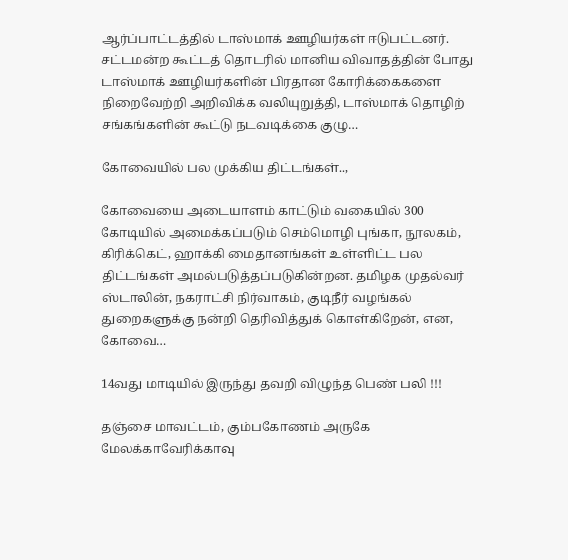ஆர்ப்பாட்டத்தில் டாஸ்மாக் ஊழியர்கள் ஈடுபட்டனர். சட்டமன்ற கூட்டத் தொடரில் மானிய விவாதத்தின் போது டாஸ்மாக் ஊழியர்களின் பிரதான கோரிக்கைகளை நிறைவேற்றி அறிவிக்க வலியுறுத்தி, டாஸ்மாக் தொழிற் சங்கங்களின் கூட்டு நடவடிக்கை குழு…

கோவையில் பல முக்கிய திட்டங்கள்..,

கோவையை அடையாளம் காட்டும் வகையில் 300 கோடியில் அமைக்கப்படும் செம்மொழி புங்கா, நூலகம், கிரிக்கெட், ஹாக்கி மைதானங்கள் உள்ளிட்ட பல திட்டங்கள் அமல்படுத்தப்படுகின்றன. தமிழக முதல்வர் ஸ்டாலின், நகராட்சி நிர்வாகம், குடிநீர் வழங்கல் துறைகளுக்கு நன்றி தெரிவித்துக் கொள்கிறேன், என, கோவை…

14வது மாடியில் இருந்து தவறி விழுந்த பெண் பலி !!!

தஞ்சை மாவட்டம், கும்பகோணம் அருகே மேலக்காவேரிக்காவு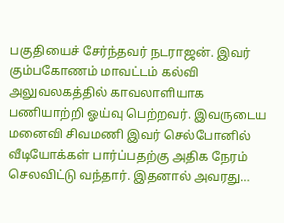பகுதியைச் சேர்ந்தவர் நடராஜன். இவர் கும்பகோணம் மாவட்டம் கல்வி அலுவலகத்தில் காவலாளியாக பணியாற்றி ஓய்வு பெற்றவர். இவருடைய மனைவி சிவமணி இவர் செல்போனில் வீடியோக்கள் பார்ப்பதற்கு அதிக நேரம் செலவிட்டு வந்தார். இதனால் அவரது…